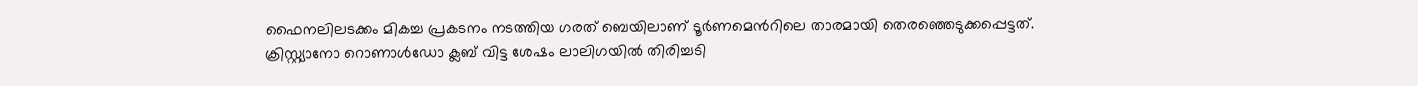ഫൈനലിലടക്കം മികച്ച പ്രകടനം നടത്തിയ ഗരത് ബെയിലാണ് ടൂര്‍ണമെന്‍റിലെ താരമായി തെരഞ്ഞെടുക്കപ്പെട്ടത്. ക്രിസ്റ്റ്യാനോ റൊണാള്‍ഡോ ക്ലബ് വിട്ട ശേഷം ലാലിഗയില്‍ തിരിച്ചടി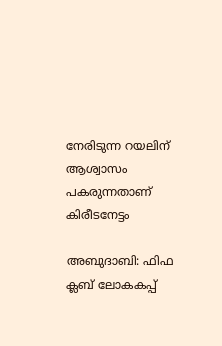നേരിടുന്ന റയലിന് ആശ്വാസം പകരുന്നതാണ് കിരീടനേട്ടം

അബുദാബി: ഫിഫ ക്ലബ് ലോകകപ്പ്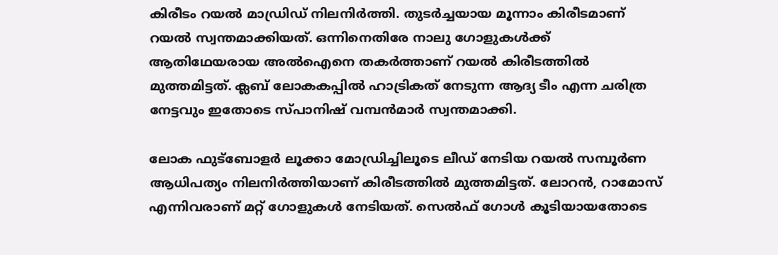കിരീടം റയല്‍ മാഡ്രിഡ് നിലനിര്‍ത്തി. തുടര്‍ച്ചയായ മൂന്നാം കിരീടമാണ് റയല്‍ സ്വന്തമാക്കിയത്. ഒന്നിനെതിരേ നാലു ഗോളുകള്‍ക്ക് ആതിഥേയരായ അല്‍ഐനെ തകര്‍ത്താണ് റയല്‍ കിരീടത്തില്‍ മുത്തമിട്ടത്. ക്ലബ് ലോകകപ്പില്‍ ഹാട്രികത് നേടുന്ന ആദ്യ ടീം എന്ന ചരിത്ര നേട്ടവും ഇതോടെ സ്പാനിഷ് വമ്പന്‍മാര്‍ സ്വന്തമാക്കി.

ലോക ഫുട്ബോളര്‍ ലൂക്കാ മോഡ്രിച്ചിലൂടെ ലീഡ് നേടിയ റയല്‍ സമ്പൂര്‍ണ ആധിപത്യം നിലനിര്‍ത്തിയാണ് കിരീടത്തില്‍ മുത്തമിട്ടത്. ലോറന്‍, റാമോസ് എന്നിവരാണ് മറ്റ് ഗോളുകള്‍ നേടിയത്. സെല്‍ഫ് ഗോള്‍ കൂടിയായതോടെ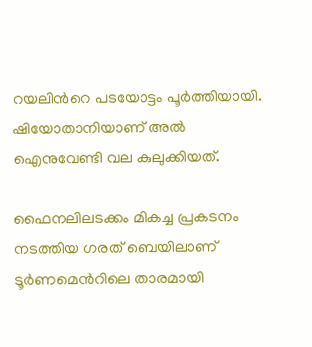റയലിന്‍റെ പടയോട്ടം പൂര്‍ത്തിയായി. ഷിയോതാനിയാണ് അല്‍ ഐനുവേണ്ടി വല കുലുക്കിയത്.

ഫൈനലിലടക്കം മികച്ച പ്രകടനം നടത്തിയ ഗരത് ബെയിലാണ് ടൂര്‍ണമെന്‍റിലെ താരമായി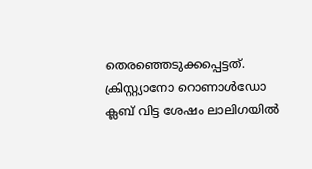തെരഞ്ഞെടുക്കപ്പെട്ടത്. ക്രിസ്റ്റ്യാനോ റൊണാള്‍ഡോ ക്ലബ് വിട്ട ശേഷം ലാലിഗയില്‍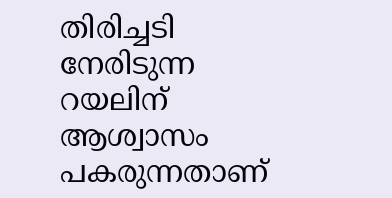തിരിച്ചടി നേരിടുന്ന റയലിന് ആശ്വാസം പകരുന്നതാണ്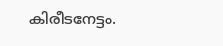കിരീടനേട്ടം.